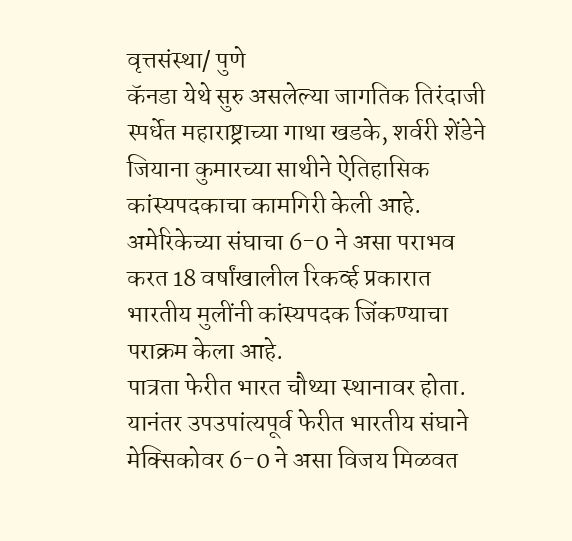वृत्तसंस्था/ पुणे
कॅनडा येथे सुरु असलेल्या जागतिक तिरंदाजी स्पर्धेत महाराष्ट्राच्या गाथा खडके, शर्वरी शेंडेने जियाना कुमारच्या साथीने ऐतिहासिक कांस्यपदकाचा कामगिरी केली आहे. अमेरिकेच्या संघाचा 6-0 ने असा पराभव करत 18 वर्षांखालील रिकर्व्ह प्रकारात भारतीय मुलींनी कांस्यपदक जिंकण्याचा पराक्रम केला आहे.
पात्रता फेरीत भारत चौथ्या स्थानावर होता. यानंतर उपउपांत्यपूर्व फेरीत भारतीय संघाने मेक्सिकोवर 6-0 ने असा विजय मिळवत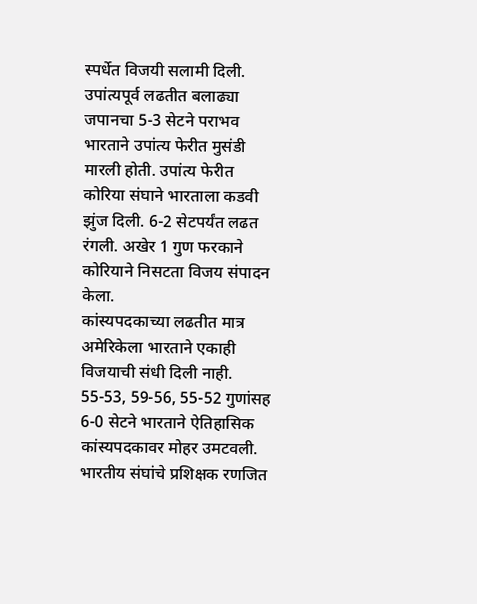स्पर्धेत विजयी सलामी दिली. उपांत्यपूर्व लढतीत बलाढ्या जपानचा 5-3 सेटने पराभव भारताने उपांत्य फेरीत मुसंडी मारली होती. उपांत्य फेरीत कोरिया संघाने भारताला कडवी झुंज दिली. 6-2 सेटपर्यंत लढत रंगली. अखेर 1 गुण फरकाने कोरियाने निसटता विजय संपादन केला.
कांस्यपदकाच्या लढतीत मात्र अमेरिकेला भारताने एकाही विजयाची संधी दिली नाही. 55-53, 59-56, 55-52 गुणांसह 6-0 सेटने भारताने ऐतिहासिक कांस्यपदकावर मोहर उमटवली. भारतीय संघांचे प्रशिक्षक रणजित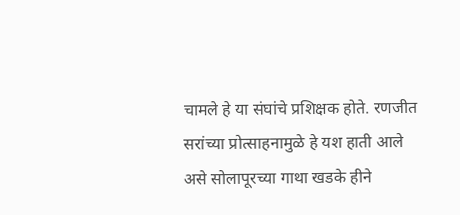चामले हे या संघांचे प्रशिक्षक होते. रणजीत सरांच्या प्रोत्साहनामुळे हे यश हाती आले असे सोलापूरच्या गाथा खडके हीने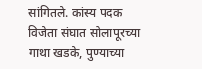सांगितले. कांस्य पदक विजेता संघात सोलापूरच्या गाथा खडके, पुण्याच्या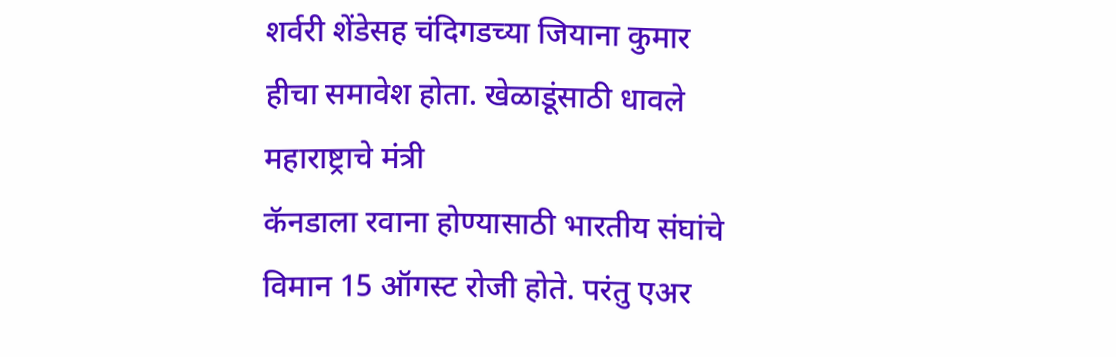शर्वरी शेंडेसह चंदिगडच्या जियाना कुमार हीचा समावेश होता. खेळाडूंसाठी धावले महाराष्ट्राचे मंत्री
कॅनडाला रवाना होण्यासाठी भारतीय संघांचे विमान 15 ऑगस्ट रोजी होते. परंतु एअर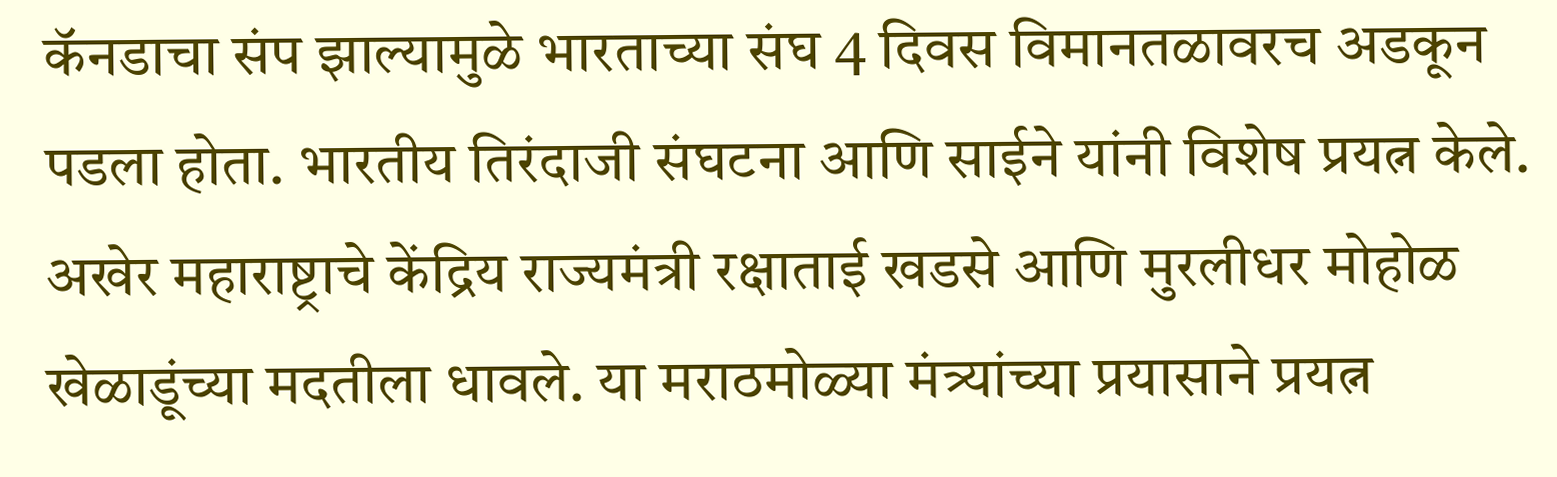कॅनडाचा संप झाल्यामुळे भारताच्या संघ 4 दिवस विमानतळावरच अडकून पडला होता. भारतीय तिरंदाजी संघटना आणि साईने यांनी विशेष प्रयत्न केले. अखेर महाराष्ट्राचे केंद्रिय राज्यमंत्री रक्षाताई खडसे आणि मुरलीधर मोहोळ खेळाडूंच्या मदतीला धावले. या मराठमोळ्या मंत्र्यांच्या प्रयासाने प्रयत्न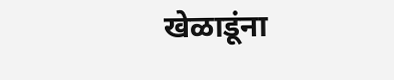खेळाडूंना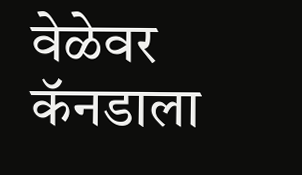वेळेवर कॅनडाला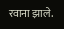रवाना झाले.